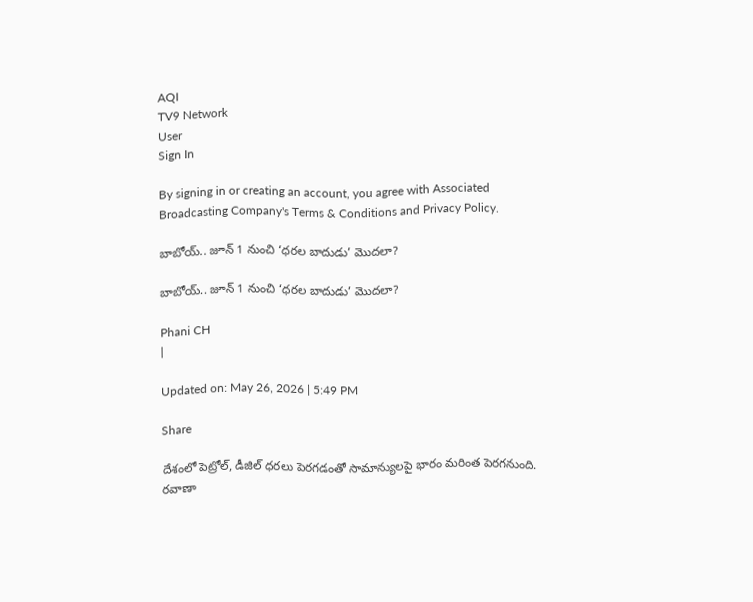AQI
TV9 Network
User
Sign In

By signing in or creating an account, you agree with Associated Broadcasting Company's Terms & Conditions and Privacy Policy.

బాబోయ్‌.. జూన్‌ 1 నుంచి ‘ధరల బాదుడు’ మొదలా?

బాబోయ్‌.. జూన్‌ 1 నుంచి ‘ధరల బాదుడు’ మొదలా?

Phani CH
|

Updated on: May 26, 2026 | 5:49 PM

Share

దేశంలో పెట్రోల్‌, డీజిల్‌ ధరలు పెరగడంతో సామాన్యులపై భారం మరింత పెరగనుంది. రవాణా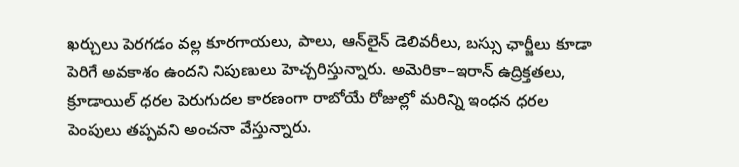ఖర్చులు పెరగడం వల్ల కూరగాయలు, పాలు, ఆన్‌లైన్ డెలివరీలు, బస్సు ఛార్జీలు కూడా పెరిగే అవకాశం ఉందని నిపుణులు హెచ్చరిస్తున్నారు. అమెరికా–ఇరాన్ ఉద్రిక్తతలు, క్రూడాయిల్ ధరల పెరుగుదల కారణంగా రాబోయే రోజుల్లో మరిన్ని ఇంధన ధరల పెంపులు తప్పవని అంచనా వేస్తున్నారు.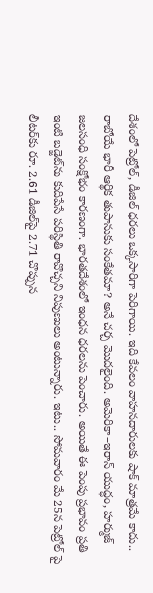దేశంలో పెట్రోల్‌, డీజిల్‌ ధరలు ఒక్కసారిగా పెరిగాయి. ఇది కేవలం వాహనదారులకు షాక్‌ మాత్రమే కాదు.. రాబోయే భారీ ఆర్థిక తుపానుకు సంకేతమా? అనే చర్చ మొదలైంది. అమెరికా–ఇరాన్‌ యుద్ధం, హర్ముజ్‌ జలసంధి సంక్షోభం కారణంగా. భారతదేశంలో ఇంధన ధరలను పెంచారు. అయితే ఈ పెంపు ప్రభావం ప్రతి ఇంటి బడ్జెట్‌ను కుదిపేసే పరిస్థితి రావొచ్చని నిపుణులు అంటున్నారు. ఇటు.. సోమవారం మే 25న పెట్రోల్‌ పై లీటర్‌కు రూ. 2.61 డీజిల్‌పై 2.71 చొప్పున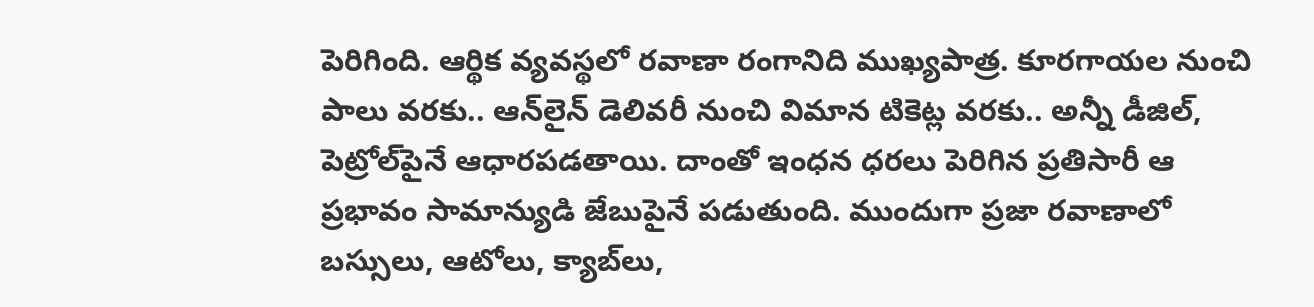పెరిగింది. ఆర్థిక వ్యవస్థలో రవాణా రంగానిది ముఖ్యపాత్ర. కూరగాయల నుంచి పాలు వరకు.. ఆన్‌లైన్‌ డెలివరీ నుంచి విమాన టికెట్ల వరకు.. అన్నీ డీజిల్‌, పెట్రోల్‌పైనే ఆధారపడతాయి. దాంతో ఇంధన ధరలు పెరిగిన ప్రతిసారీ ఆ ప్రభావం సామాన్యుడి జేబుపైనే పడుతుంది. ముందుగా ప్రజా రవాణాలో బస్సులు, ఆటోలు, క్యాబ్‌లు,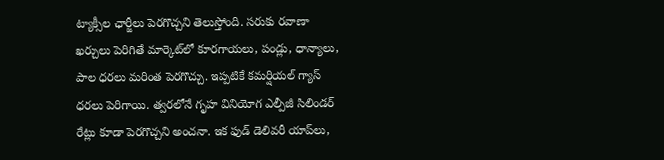ట్యాక్సీల ఛార్జీలు పెరగొచ్చని తెలుస్తోంది. సరుకు రవాణా ఖర్చులు పెరిగితే మార్కెట్‌లో కూరగాయలు, పండ్లు, ధాన్యాలు, పాల ధరలు మరింత పెరగొచ్చు. ఇప్పటికే కమర్షియల్‌ గ్యాస్‌ ధరలు పెరిగాయి. త్వరలోనే గృహ వినియోగ ఎల్పీజీ సిలిండర్‌ రేట్లు కూడా పెరగొచ్చని అంచనా. ఇక ఫుడ్‌ డెలివరీ యాప్‌లు,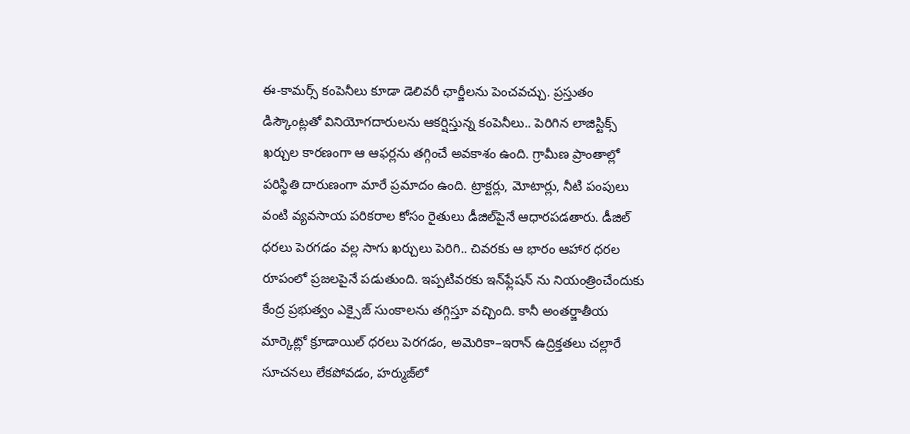ఈ-కామర్స్‌ కంపెనీలు కూడా డెలివరీ ఛార్జీలను పెంచవచ్చు. ప్రస్తుతం డిస్కౌంట్లతో వినియోగదారులను ఆకర్షిస్తున్న కంపెనీలు.. పెరిగిన లాజిస్టిక్స్‌ ఖర్చుల కారణంగా ఆ ఆఫర్లను తగ్గించే అవకాశం ఉంది. గ్రామీణ ప్రాంతాల్లో పరిస్థితి దారుణంగా మారే ప్రమాదం ఉంది. ట్రాక్టర్లు, మోటార్లు, నీటి పంపులు వంటి వ్యవసాయ పరికరాల కోసం రైతులు డీజిల్‌పైనే ఆధారపడతారు. డీజిల్‌ ధరలు పెరగడం వల్ల సాగు ఖర్చులు పెరిగి.. చివరకు ఆ భారం ఆహార ధరల రూపంలో ప్రజలపైనే పడుతుంది. ఇప్పటివరకు ఇన్‌ఫ్లేషన్‌ ను నియంత్రించేందుకు కేంద్ర ప్రభుత్వం ఎక్సైజ్‌ సుంకాలను తగ్గిస్తూ వచ్చింది. కానీ అంతర్జాతీయ మార్కెట్లో క్రూడాయిల్‌ ధరలు పెరగడం, అమెరికా–ఇరాన్‌ ఉద్రిక్తతలు చల్లారే సూచనలు లేకపోవడం, హర్ముజ్‌లో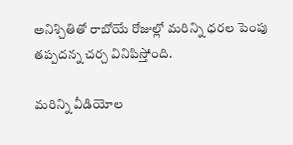అనిశ్చితితో రాబోయే రోజుల్లో మరిన్ని ధరల పెంపు తప్పదన్న చర్చ వినిపిస్తోంది.

మరిన్ని వీడియోల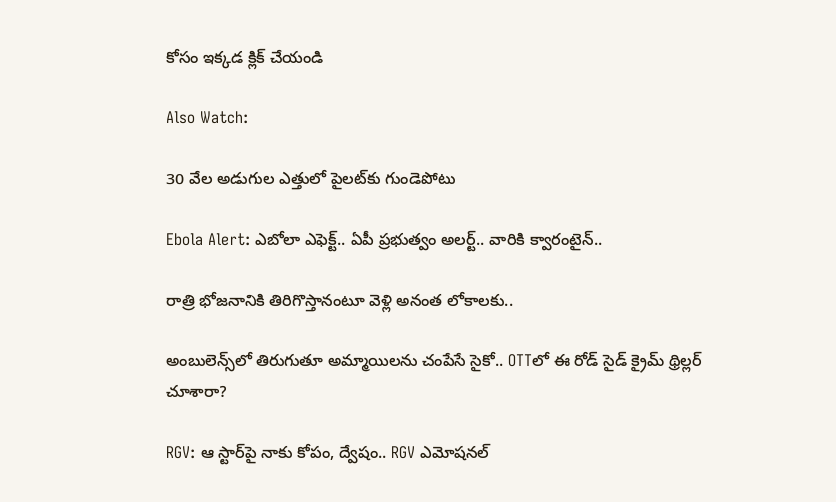కోసం ఇక్కడ క్లిక్ చేయండి

Also Watch:

30 వేల అడుగుల ఎత్తులో పైలట్‌కు గుండెపోటు

Ebola Alert: ఎబోలా ఎఫెక్ట్.. ఏపీ ప్రభుత్వం అలర్ట్.. వారికి క్వారంటైన్..

రాత్రి భోజనానికి తిరిగొస్తానంటూ వెళ్లి అనంత లోకాలకు..

అంబులెన్స్‌లో తిరుగుతూ అమ్మాయిలను చంపేసే సైకో.. OTTలో ఈ రోడ్ సైడ్ క్రైమ్ థ్రిల్లర్ చూశారా?

RGV: ఆ స్టార్‌పై నాకు కోపం, ద్వేషం.. RGV ఎమోషనల్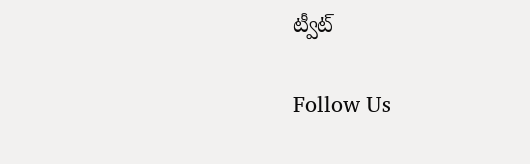ట్వీట్

Follow Us